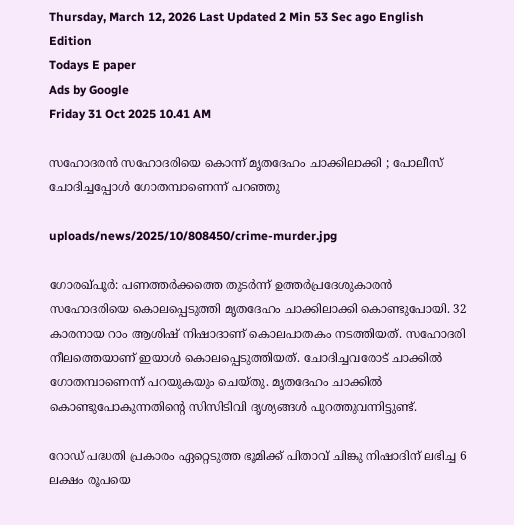Thursday, March 12, 2026 Last Updated 2 Min 53 Sec ago English Edition
Todays E paper
Ads by Google
Friday 31 Oct 2025 10.41 AM

സഹോദരന്‍ സഹോദരിയെ കൊന്ന് മൃതദേഹം ചാക്കിലാക്കി ; പോലീസ് ചോദിച്ചപ്പോള്‍ ഗോതമ്പാണെന്ന് പറഞ്ഞു

uploads/news/2025/10/808450/crime-murder.jpg

ഗോരഖ്പൂര്‍: പണത്തര്‍ക്കത്തെ തുടര്‍ന്ന് ഉത്തര്‍പ്രദേശുകാരന്‍ സഹോദരിയെ കൊലപ്പെടുത്തി മൃതദേഹം ചാക്കിലാക്കി കൊണ്ടുപോയി. 32 കാരനായ റാം ആശിഷ് നിഷാദാണ് കൊലപാതകം നടത്തിയത്. സഹോദരി നീലത്തെയാണ് ഇയാള്‍ കൊലപ്പെടുത്തിയത്. ചോദിച്ചവരോട് ചാക്കില്‍ ഗോതമ്പാണെന്ന് പറയുകയും ചെയ്തു. മൃതദേഹം ചാക്കില്‍ കൊണ്ടുപോകുന്നതിന്റെ സിസിടിവി ദൃശ്യങ്ങള്‍ പുറത്തുവന്നിട്ടുണ്ട്.

റോഡ് പദ്ധതി പ്രകാരം ഏറ്റെടുത്ത ഭൂമിക്ക് പിതാവ് ചിങ്കു നിഷാദിന് ലഭിച്ച 6 ലക്ഷം രൂപയെ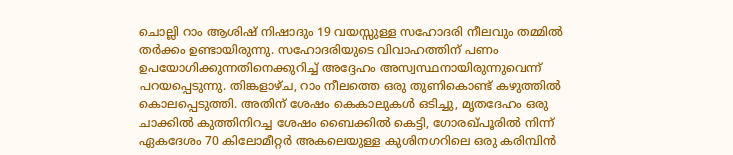ചൊല്ലി റാം ആശിഷ് നിഷാദും 19 വയസ്സുള്ള സഹോദരി നീലവും തമ്മില്‍ തര്‍ക്കം ഉണ്ടായിരുന്നു. സഹോദരിയുടെ വിവാഹത്തിന് പണം ഉപയോഗിക്കുന്നതിനെക്കുറിച്ച് അദ്ദേഹം അസ്വസ്ഥനായിരുന്നുവെന്ന് പറയപ്പെടുന്നു. തിങ്കളാഴ്ച, റാം നീലത്തെ ഒരു തുണികൊണ്ട് കഴുത്തില്‍ കൊലപ്പെടുത്തി. അതിന് ശേഷം കെകാലുകള്‍ ഒടിച്ചു, മൃതദേഹം ഒരു ചാക്കില്‍ കുത്തിനിറച്ച ശേഷം ബൈക്കില്‍ കെട്ടി, ഗോരഖ്പൂരില്‍ നിന്ന് ഏകദേശം 70 കിലോമീറ്റര്‍ അകലെയുള്ള കുശിനഗറിലെ ഒരു കരിമ്പിന്‍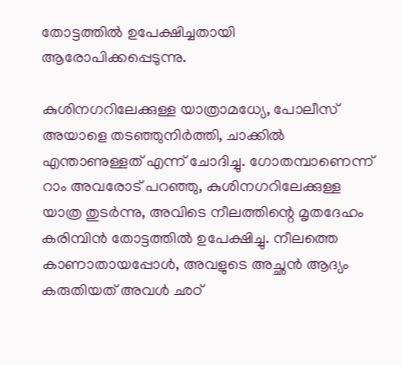തോട്ടത്തില്‍ ഉപേക്ഷിച്ചതായി ആരോപിക്കപ്പെടുന്നു.

കുശിനഗറിലേക്കുള്ള യാത്രാമധ്യേ, പോലീസ് അയാളെ തടഞ്ഞുനിര്‍ത്തി, ചാക്കില്‍ എന്താണുള്ളത് എന്ന് ചോദിച്ചു. ഗോതമ്പാണെന്ന് റാം അവരോട് പറഞ്ഞു, കുശിനഗറിലേക്കുള്ള യാത്ര തുടര്‍ന്നു, അവിടെ നീലത്തിന്റെ മൃതദേഹം കരിമ്പിന്‍ തോട്ടത്തില്‍ ഉപേക്ഷിച്ചു. നീലത്തെ കാണാതായപ്പോള്‍, അവളുടെ അച്ഛന്‍ ആദ്യം കരുതിയത് അവള്‍ ഛഠ്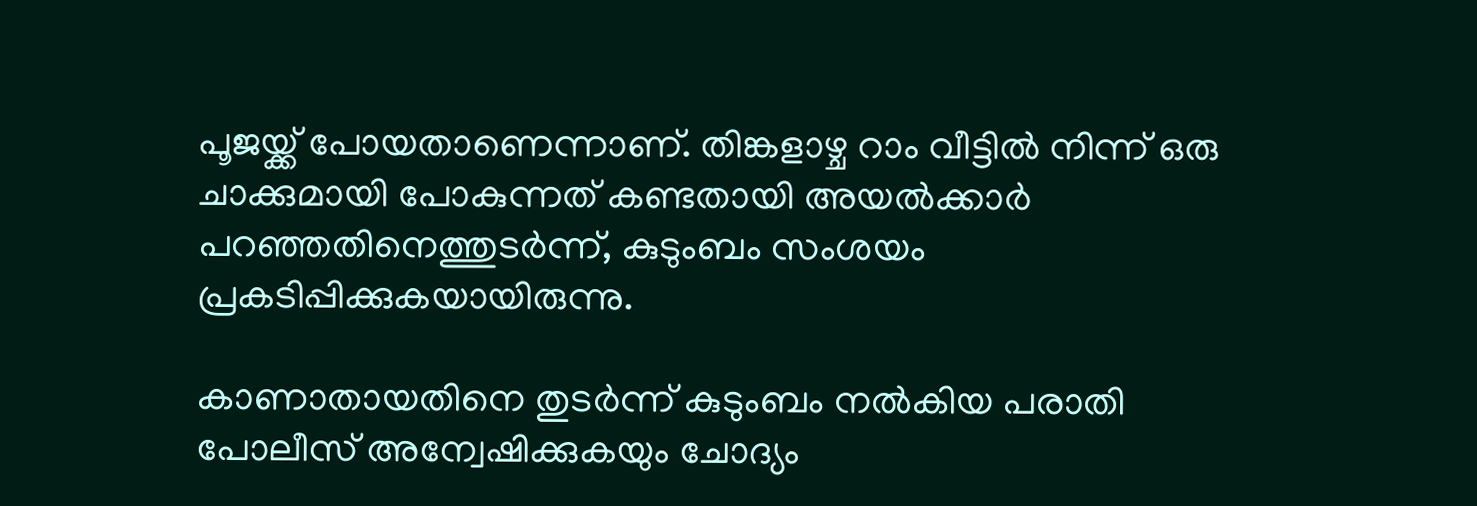പൂജയ്ക്ക് പോയതാണെന്നാണ്. തിങ്കളാഴ്ച റാം വീട്ടില്‍ നിന്ന് ഒരു ചാക്കുമായി പോകുന്നത് കണ്ടതായി അയല്‍ക്കാര്‍ പറഞ്ഞതിനെത്തുടര്‍ന്ന്, കുടുംബം സംശയം പ്രകടിപ്പിക്കുകയായിരുന്നു.

കാണാതായതിനെ തുടര്‍ന്ന് കുടുംബം നല്‍കിയ പരാതി പോലീസ് അന്വേഷിക്കുകയും ചോദ്യം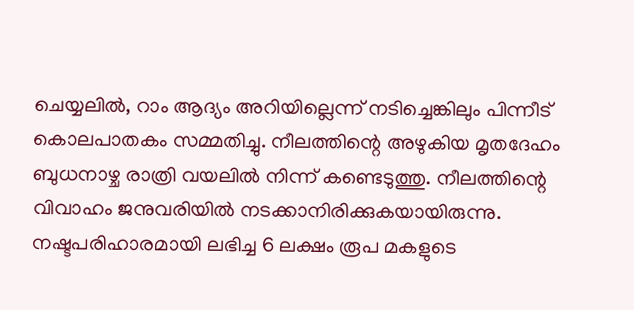ചെയ്യലില്‍, റാം ആദ്യം അറിയില്ലെന്ന് നടിച്ചെങ്കിലും പിന്നീട് കൊലപാതകം സമ്മതിച്ചു. നീലത്തിന്റെ അഴുകിയ മൃതദേഹം ബുധനാഴ്ച രാത്രി വയലില്‍ നിന്ന് കണ്ടെടുത്തു. നീലത്തിന്റെ വിവാഹം ജനുവരിയില്‍ നടക്കാനിരിക്കുകയായിരുന്നു. നഷ്ടപരിഹാരമായി ലഭിച്ച 6 ലക്ഷം രൂപ മകളുടെ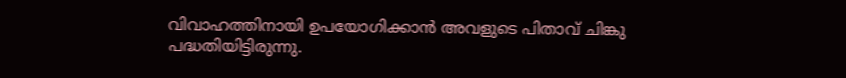വിവാഹത്തിനായി ഉപയോഗിക്കാന്‍ അവളുടെ പിതാവ് ചിങ്കു പദ്ധതിയിട്ടിരുന്നു.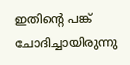ഇതിന്റെ പങ്ക് ചോദിച്ചായിരുന്നു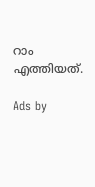റാം എത്തിയത്.

Ads by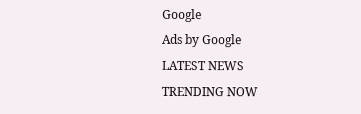Google
Ads by Google
LATEST NEWS
TRENDING NOW